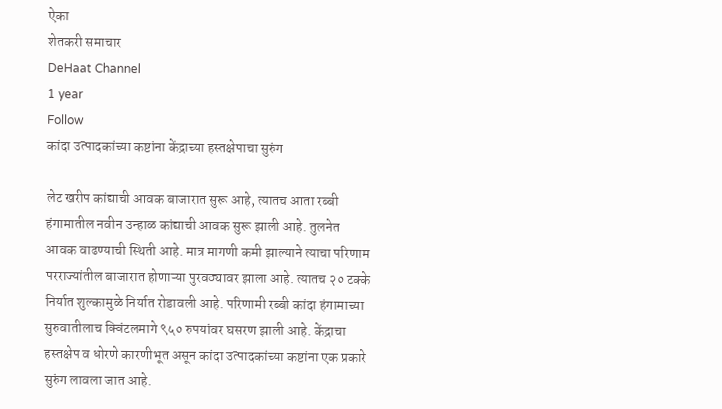ऐका
शेतकरी समाचार
DeHaat Channel
1 year
Follow
कांदा उत्पादकांच्या कष्टांना केंद्राच्या हस्तक्षेपाचा सुरुंग

लेट खरीप कांद्याची आवक बाजारात सुरू आहे, त्यातच आता रब्बी हंगामातील नवीन उन्हाळ कांद्याची आवक सुरू झाली आहे. तुलनेत आवक वाढण्याची स्थिती आहे. मात्र मागणी कमी झाल्याने त्याचा परिणाम परराज्यांतील बाजारात होणाऱ्या पुरवठ्यावर झाला आहे. त्यातच २० टक्के निर्यात शुल्कामुळे निर्यात रोडावली आहे. परिणामी रब्बी कांदा हंगामाच्या सुरुवातीलाच क्विंटलमागे ९५० रुपयांवर घसरण झाली आहे. केंद्राचा हस्तक्षेप व धोरणे कारणीभूत असून कांदा उत्पादकांच्या कष्टांना एक प्रकारे सुरुंग लावला जात आहे.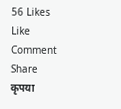56 Likes
Like
Comment
Share
कृपया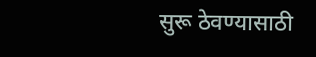सुरू ठेवण्यासाठी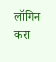लॉगिन करा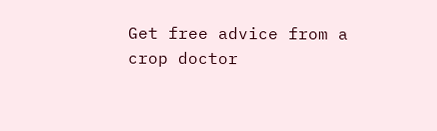Get free advice from a crop doctor